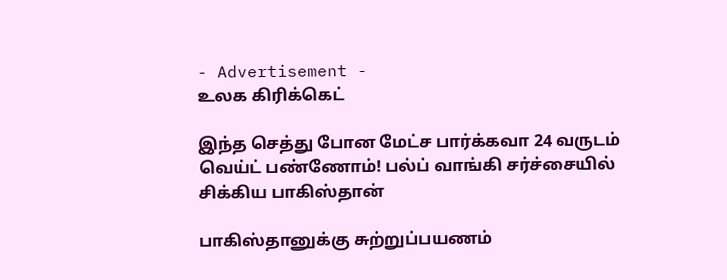- Advertisement -
உலக கிரிக்கெட்

இந்த செத்து போன மேட்ச பார்க்கவா 24 வருடம் வெய்ட் பண்ணோம்! பல்ப் வாங்கி சர்ச்சையில் சிக்கிய பாகிஸ்தான்

பாகிஸ்தானுக்கு சுற்றுப்பயணம்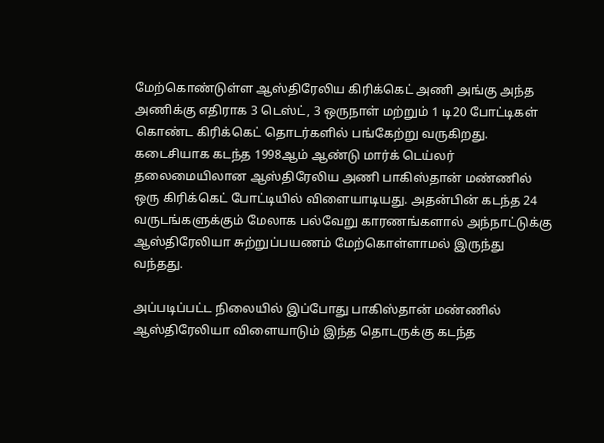மேற்கொண்டுள்ள ஆஸ்திரேலிய கிரிக்கெட் அணி அங்கு அந்த அணிக்கு எதிராக 3 டெஸ்ட், 3 ஒருநாள் மற்றும் 1 டி20 போட்டிகள் கொண்ட கிரிக்கெட் தொடர்களில் பங்கேற்று வருகிறது. கடைசியாக கடந்த 1998ஆம் ஆண்டு மார்க் டெய்லர் தலைமையிலான ஆஸ்திரேலிய அணி பாகிஸ்தான் மண்ணில் ஒரு கிரிக்கெட் போட்டியில் விளையாடியது. அதன்பின் கடந்த 24 வருடங்களுக்கும் மேலாக பல்வேறு காரணங்களால் அந்நாட்டுக்கு ஆஸ்திரேலியா சுற்றுப்பயணம் மேற்கொள்ளாமல் இருந்து வந்தது.

அப்படிப்பட்ட நிலையில் இப்போது பாகிஸ்தான் மண்ணில் ஆஸ்திரேலியா விளையாடும் இந்த தொடருக்கு கடந்த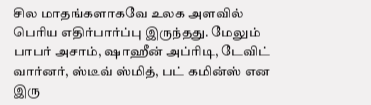சில மாதங்களாகவே உலக அளவில் பெரிய எதிர்பார்ப்பு இருந்தது. மேலும் பாபர் அசாம், ஷாஹீன் அப்ரிடி, டேவிட் வார்னர், ஸ்டீவ் ஸ்மித், பட் கமின்ஸ் என இரு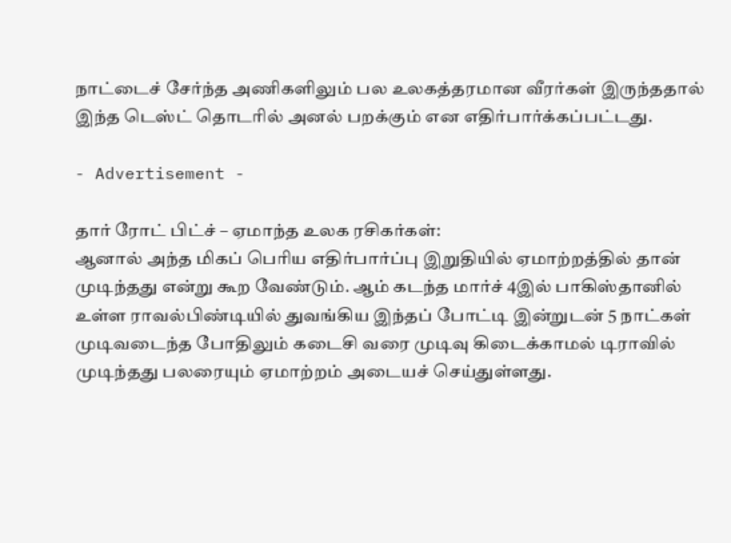நாட்டைச் சேர்ந்த அணிகளிலும் பல உலகத்தரமான வீரர்கள் இருந்ததால் இந்த டெஸ்ட் தொடரில் அனல் பறக்கும் என எதிர்பார்க்கப்பட்டது.

- Advertisement -

தார் ரோட் பிட்ச் – ஏமாந்த உலக ரசிகர்கள்:
ஆனால் அந்த மிகப் பெரிய எதிர்பார்ப்பு இறுதியில் ஏமாற்றத்தில் தான் முடிந்தது என்று கூற வேண்டும். ஆம் கடந்த மார்ச் 4இல் பாகிஸ்தானில் உள்ள ராவல்பிண்டியில் துவங்கிய இந்தப் போட்டி இன்றுடன் 5 நாட்கள் முடிவடைந்த போதிலும் கடைசி வரை முடிவு கிடைக்காமல் டிராவில் முடிந்தது பலரையும் ஏமாற்றம் அடையச் செய்துள்ளது.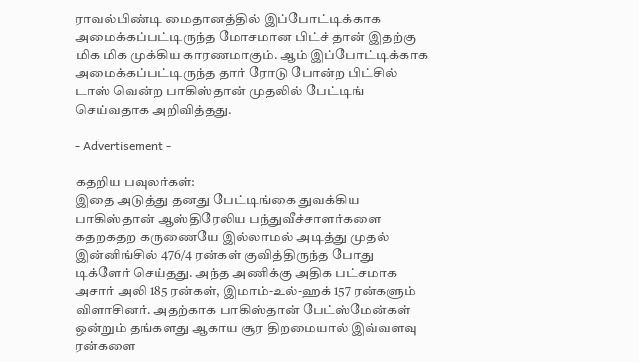ராவல்பிண்டி மைதானத்தில் இப்போட்டிக்காக அமைக்கப்பட்டிருந்த மோசமான பிட்ச் தான் இதற்கு மிக மிக முக்கிய காரணமாகும். ஆம் இப்போட்டிக்காக அமைக்கப்பட்டிருந்த தார் ரோடு போன்ற பிட்சில் டாஸ் வென்ற பாகிஸ்தான் முதலில் பேட்டிங் செய்வதாக அறிவித்தது.

- Advertisement -

கதறிய பவுலர்கள்:
இதை அடுத்து தனது பேட்டிங்கை துவக்கிய பாகிஸ்தான் ஆஸ்திரேலிய பந்துவீச்சாளர்களை கதறகதற கருணையே இல்லாமல் அடித்து முதல் இன்னிங்சில் 476/4 ரன்கள் குவித்திருந்த போது டிக்ளேர் செய்தது. அந்த அணிக்கு அதிக பட்சமாக அசார் அலி 185 ரன்கள், இமாம்-உல்-ஹக் 157 ரன்களும் விளாசினர். அதற்காக பாகிஸ்தான் பேட்ஸ்மேன்கள் ஒன்றும் தங்களது ஆகாய சூர திறமையால் இவ்வளவு ரன்களை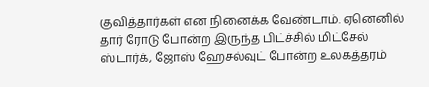குவித்தார்கள் என நினைக்க வேண்டாம். ஏனெனில் தார் ரோடு போன்ற இருந்த பிட்ச்சில் மிட்சேல் ஸ்டார்க், ஜோஸ் ஹேசல்வுட் போன்ற உலகத்தரம்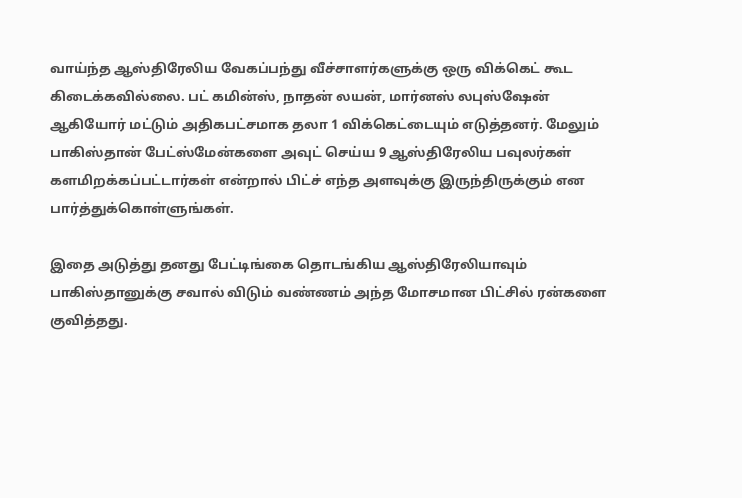வாய்ந்த ஆஸ்திரேலிய வேகப்பந்து வீச்சாளர்களுக்கு ஒரு விக்கெட் கூட கிடைக்கவில்லை. பட் கமின்ஸ், நாதன் லயன், மார்னஸ் லபுஸ்ஷேன் ஆகியோர் மட்டும் அதிகபட்சமாக தலா 1 விக்கெட்டையும் எடுத்தனர். மேலும் பாகிஸ்தான் பேட்ஸ்மேன்களை அவுட் செய்ய 9 ஆஸ்திரேலிய பவுலர்கள் களமிறக்கப்பட்டார்கள் என்றால் பிட்ச் எந்த அளவுக்கு இருந்திருக்கும் என பார்த்துக்கொள்ளுங்கள்.

இதை அடுத்து தனது பேட்டிங்கை தொடங்கிய ஆஸ்திரேலியாவும் பாகிஸ்தானுக்கு சவால் விடும் வண்ணம் அந்த மோசமான பிட்சில் ரன்களை குவித்தது.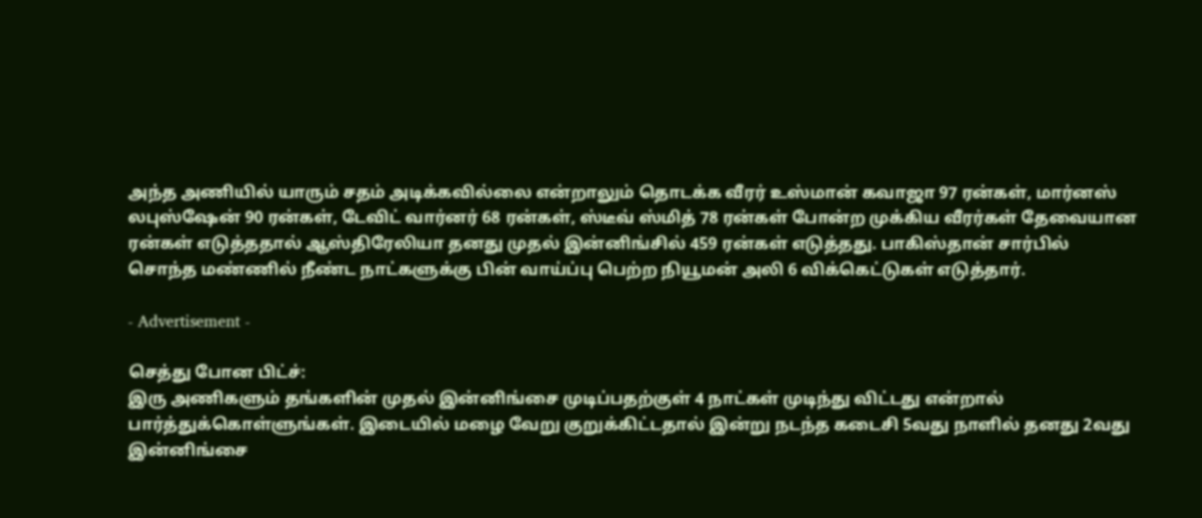அந்த அணியில் யாரும் சதம் அடிக்கவில்லை என்றாலும் தொடக்க வீரர் உஸ்மான் கவாஜா 97 ரன்கள், மார்னஸ் லபுஸ்ஷேன் 90 ரன்கள், டேவிட் வார்னர் 68 ரன்கள், ஸ்டீவ் ஸ்மித் 78 ரன்கள் போன்ற முக்கிய வீரர்கள் தேவையான ரன்கள் எடுத்ததால் ஆஸ்திரேலியா தனது முதல் இன்னிங்சில் 459 ரன்கள் எடுத்தது. பாகிஸ்தான் சார்பில் சொந்த மண்ணில் நீண்ட நாட்களுக்கு பின் வாய்ப்பு பெற்ற நியூமன் அலி 6 விக்கெட்டுகள் எடுத்தார்.

- Advertisement -

செத்து போன பிட்ச்:
இரு அணிகளும் தங்களின் முதல் இன்னிங்சை முடிப்பதற்குள் 4 நாட்கள் முடிந்து விட்டது என்றால் பார்த்துக்கொள்ளுங்கள். இடையில் மழை வேறு குறுக்கிட்டதால் இன்று நடந்த கடைசி 5வது நாளில் தனது 2வது இன்னிங்சை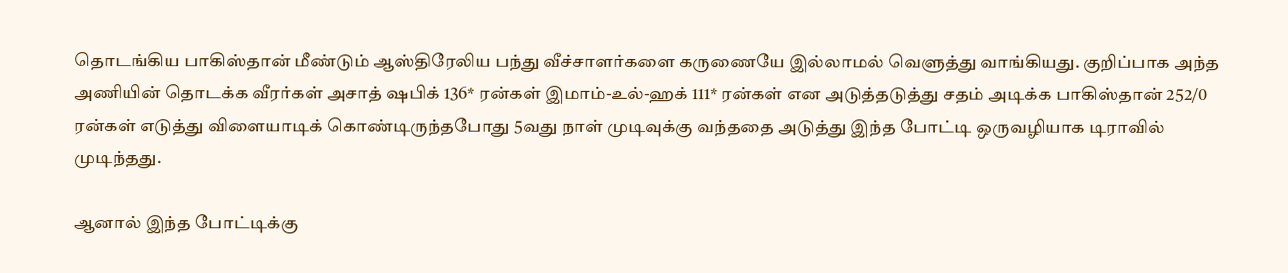தொடங்கிய பாகிஸ்தான் மீண்டும் ஆஸ்திரேலிய பந்து வீச்சாளர்களை கருணையே இல்லாமல் வெளுத்து வாங்கியது. குறிப்பாக அந்த அணியின் தொடக்க வீரர்கள் அசாத் ஷபிக் 136* ரன்கள் இமாம்-உல்-ஹக் 111* ரன்கள் என அடுத்தடுத்து சதம் அடிக்க பாகிஸ்தான் 252/0 ரன்கள் எடுத்து விளையாடிக் கொண்டிருந்தபோது 5வது நாள் முடிவுக்கு வந்ததை அடுத்து இந்த போட்டி ஒருவழியாக டிராவில் முடிந்தது.

ஆனால் இந்த போட்டிக்கு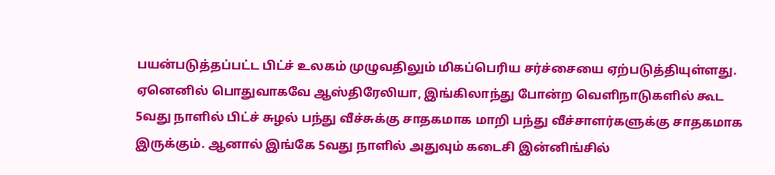பயன்படுத்தப்பட்ட பிட்ச் உலகம் முழுவதிலும் மிகப்பெரிய சர்ச்சையை ஏற்படுத்தியுள்ளது. ஏனெனில் பொதுவாகவே ஆஸ்திரேலியா, இங்கிலாந்து போன்ற வெளிநாடுகளில் கூட 5வது நாளில் பிட்ச் சுழல் பந்து வீச்சுக்கு சாதகமாக மாறி பந்து வீச்சாளர்களுக்கு சாதகமாக இருக்கும். ஆனால் இங்கே 5வது நாளில் அதுவும் கடைசி இன்னிங்சில்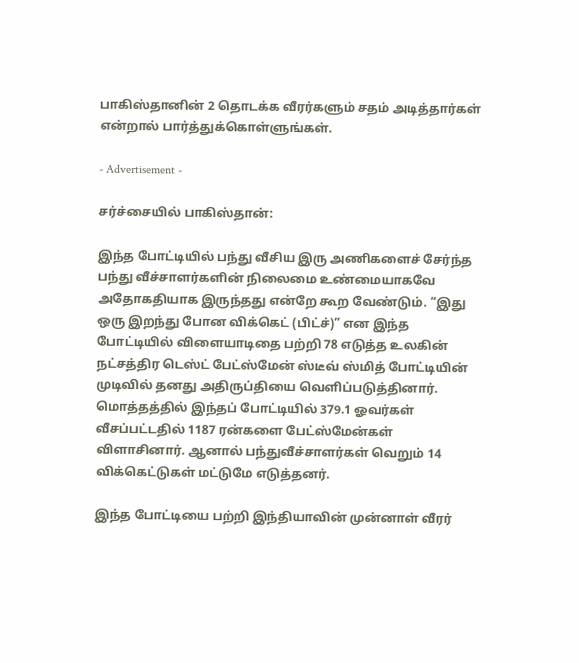பாகிஸ்தானின் 2 தொடக்க வீரர்களும் சதம் அடித்தார்கள் என்றால் பார்த்துக்கொள்ளுங்கள்.

- Advertisement -

சர்ச்சையில் பாகிஸ்தான்:

இந்த போட்டியில் பந்து வீசிய இரு அணிகளைச் சேர்ந்த பந்து வீச்சாளர்களின் நிலைமை உண்மையாகவே அதோகதியாக இருந்தது என்றே கூற வேண்டும். “இது ஒரு இறந்து போன விக்கெட் (பிட்ச்)” என இந்த போட்டியில் விளையாடிதை பற்றி 78 எடுத்த உலகின் நட்சத்திர டெஸ்ட் பேட்ஸ்மேன் ஸ்டீவ் ஸ்மித் போட்டியின் முடிவில் தனது அதிருப்தியை வெளிப்படுத்தினார். மொத்தத்தில் இந்தப் போட்டியில் 379.1 ஓவர்கள் வீசப்பட்டதில் 1187 ரன்களை பேட்ஸ்மேன்கள் விளாசினார். ஆனால் பந்துவீச்சாளர்கள் வெறும் 14 விக்கெட்டுகள் மட்டுமே எடுத்தனர்.

இந்த போட்டியை பற்றி இந்தியாவின் முன்னாள் வீரர்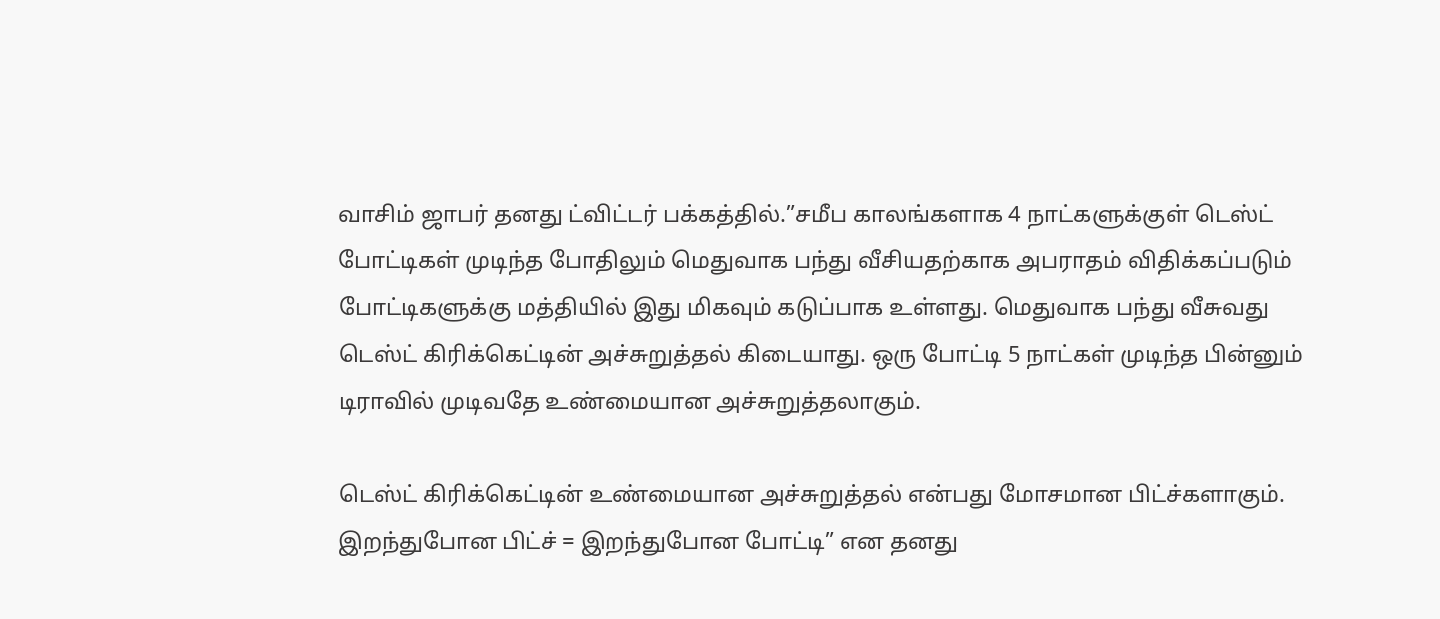வாசிம் ஜாபர் தனது ட்விட்டர் பக்கத்தில்.”சமீப காலங்களாக 4 நாட்களுக்குள் டெஸ்ட் போட்டிகள் முடிந்த போதிலும் மெதுவாக பந்து வீசியதற்காக அபராதம் விதிக்கப்படும் போட்டிகளுக்கு மத்தியில் இது மிகவும் கடுப்பாக உள்ளது. மெதுவாக பந்து வீசுவது டெஸ்ட் கிரிக்கெட்டின் அச்சுறுத்தல் கிடையாது. ஒரு போட்டி 5 நாட்கள் முடிந்த பின்னும் டிராவில் முடிவதே உண்மையான அச்சுறுத்தலாகும்.

டெஸ்ட் கிரிக்கெட்டின் உண்மையான அச்சுறுத்தல் என்பது மோசமான பிட்ச்களாகும். இறந்துபோன பிட்ச் = இறந்துபோன போட்டி” என தனது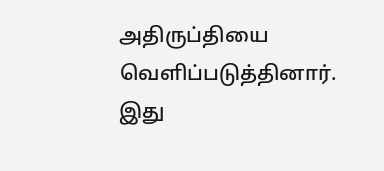அதிருப்தியை வெளிப்படுத்தினார். இது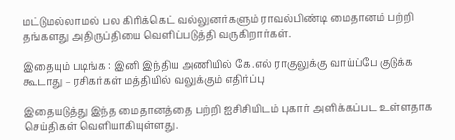மட்டுமல்லாமல் பல கிரிக்கெட் வல்லுனர்களும் ராவல்பிண்டி மைதானம் பற்றி தங்களது அதிருப்தியை வெளிப்படுத்தி வருகிறார்கள்.

இதையும் படிங்க : இனி இந்திய அணியில் கே.எல் ராகுலுக்கு வாய்ப்பே குடுக்க கூடாது – ரசிகர்கள் மத்தியில் வலுக்கும் எதிர்ப்பு

இதையடுத்து இந்த மைதானத்தை பற்றி ஐசிசியிடம் புகார் அளிக்கப்பட உள்ளதாக செய்திகள் வெளியாகியுள்ளது.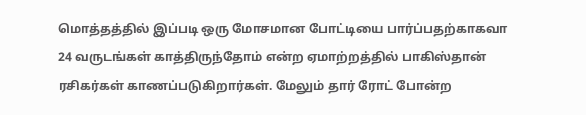மொத்தத்தில் இப்படி ஒரு மோசமான போட்டியை பார்ப்பதற்காகவா 24 வருடங்கள் காத்திருந்தோம் என்ற ஏமாற்றத்தில் பாகிஸ்தான் ரசிகர்கள் காணப்படுகிறார்கள். மேலும் தார் ரோட் போன்ற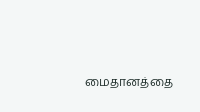மைதானத்தை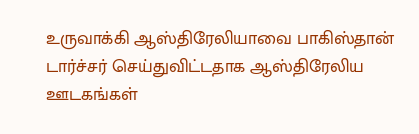உருவாக்கி ஆஸ்திரேலியாவை பாகிஸ்தான் டார்ச்சர் செய்துவிட்டதாக ஆஸ்திரேலிய ஊடகங்கள்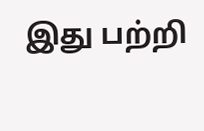இது பற்றி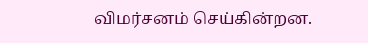விமர்சனம் செய்கின்றன.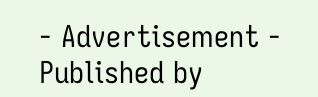- Advertisement -
Published by